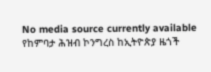No media source currently available
የከምባታ ሕዝብ ኮንግረስ ከኢትዮጵያ ዜጎች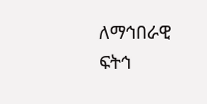ለማኅበራዊ ፍትኅ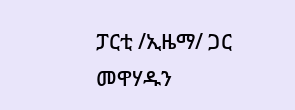ፓርቲ /ኢዜማ/ ጋር መዋሃዱን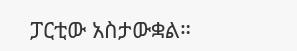ፓርቲው አስታውቋል።